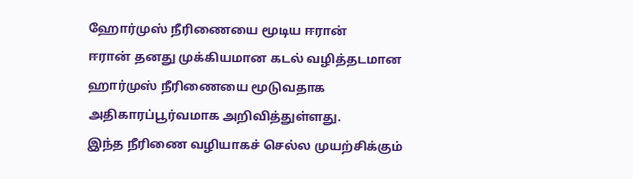ஹோர்முஸ் நீரிணையை மூடிய ஈரான்
ஈரான் தனது முக்கியமான கடல் வழித்தடமான ஹார்முஸ் நீரிணையை மூடுவதாக அதிகாரப்பூர்வமாக அறிவித்துள்ளது.
இந்த நீரிணை வழியாகச் செல்ல முயற்சிக்கும்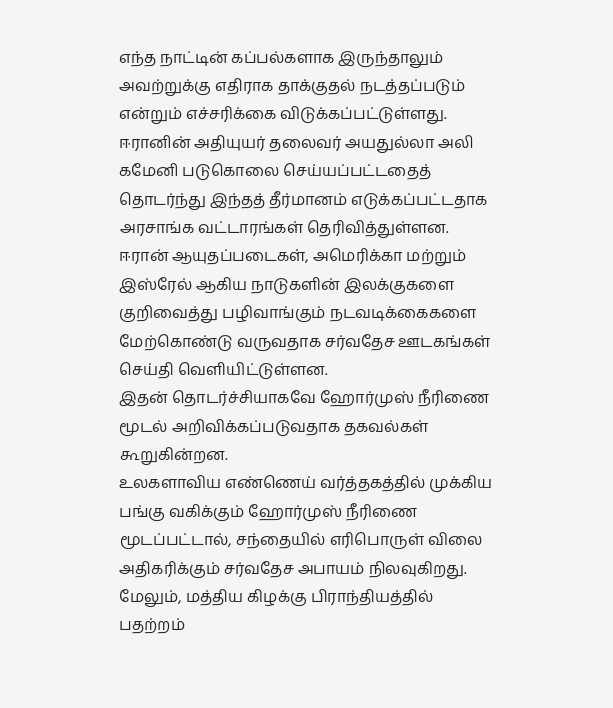எந்த நாட்டின் கப்பல்களாக இருந்தாலும் அவற்றுக்கு எதிராக தாக்குதல் நடத்தப்படும் என்றும் எச்சரிக்கை விடுக்கப்பட்டுள்ளது.
ஈரானின் அதியுயர் தலைவர் அயதுல்லா அலி கமேனி படுகொலை செய்யப்பட்டதைத் தொடர்ந்து இந்தத் தீர்மானம் எடுக்கப்பட்டதாக அரசாங்க வட்டாரங்கள் தெரிவித்துள்ளன.
ஈரான் ஆயுதப்படைகள், அமெரிக்கா மற்றும் இஸ்ரேல் ஆகிய நாடுகளின் இலக்குகளை குறிவைத்து பழிவாங்கும் நடவடிக்கைகளை மேற்கொண்டு வருவதாக சர்வதேச ஊடகங்கள் செய்தி வெளியிட்டுள்ளன.
இதன் தொடர்ச்சியாகவே ஹோர்முஸ் நீரிணை மூடல் அறிவிக்கப்படுவதாக தகவல்கள் கூறுகின்றன.
உலகளாவிய எண்ணெய் வர்த்தகத்தில் முக்கிய பங்கு வகிக்கும் ஹோர்முஸ் நீரிணை மூடப்பட்டால், சந்தையில் எரிபொருள் விலை அதிகரிக்கும் சர்வதேச அபாயம் நிலவுகிறது.
மேலும், மத்திய கிழக்கு பிராந்தியத்தில் பதற்றம்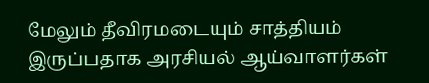மேலும் தீவிரமடையும் சாத்தியம் இருப்பதாக அரசியல் ஆய்வாளர்கள்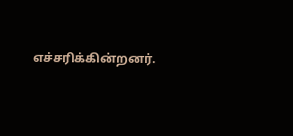எச்சரிக்கின்றனர்.